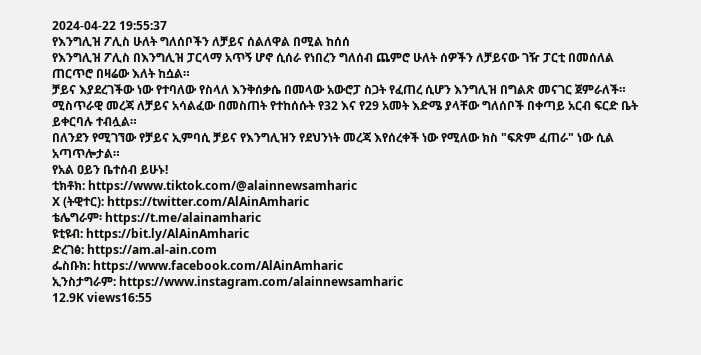2024-04-22 19:55:37
የእንግሊዝ ፖሊስ ሁለት ግለሰቦችን ለቻይና ሰልለዋል በሚል ከሰሰ
የእንግሊዝ ፖሊስ በእንግሊዝ ፓርላማ አጥኝ ሆኖ ሲሰራ የነበረን ግለሰብ ጨምሮ ሁለት ሰዎችን ለቻይናው ገዥ ፓርቲ በመሰለል ጠርጥሮ በዛሬው እለት ከሷል።
ቻይና እያደረገችው ነው የተባለው የስላለ እንቅሰቃሴ በመላው አውሮፓ ስጋት የፈጠረ ሲሆን እንግሊዝ በግልጽ መናገር ጀምራለች።
ሚስጥራዊ መረጃ ለቻይና አሳልፈው በመስጠት የተከሰሱት የ32 እና የ29 አመት እድሜ ያላቸው ግለሰቦች በቀጣይ አርብ ፍርድ ቤት ይቀርባሉ ተብሏል።
በለንደን የሚገኘው የቻይና ኢምባሲ ቻይና የእንግሊዝን የደህንነት መረጃ እየሰረቀች ነው የሚለው ክስ "ፍጽም ፈጠራ" ነው ሲል አጣጥሎታል።
የአል ዐይን ቤተሰብ ይሁኑ!
ቲክቶክ: https://www.tiktok.com/@alainnewsamharic
X (ትዊተር): https://twitter.com/AlAinAmharic
ቴሌግራም፡ https://t.me/alainamharic
ዩቲዩብ: https://bit.ly/AlAinAmharic
ድረገፅ: https://am.al-ain.com
ፌስቡክ: https://www.facebook.com/AlAinAmharic
ኢንስታግራም: https://www.instagram.com/alainnewsamharic
12.9K views16:55